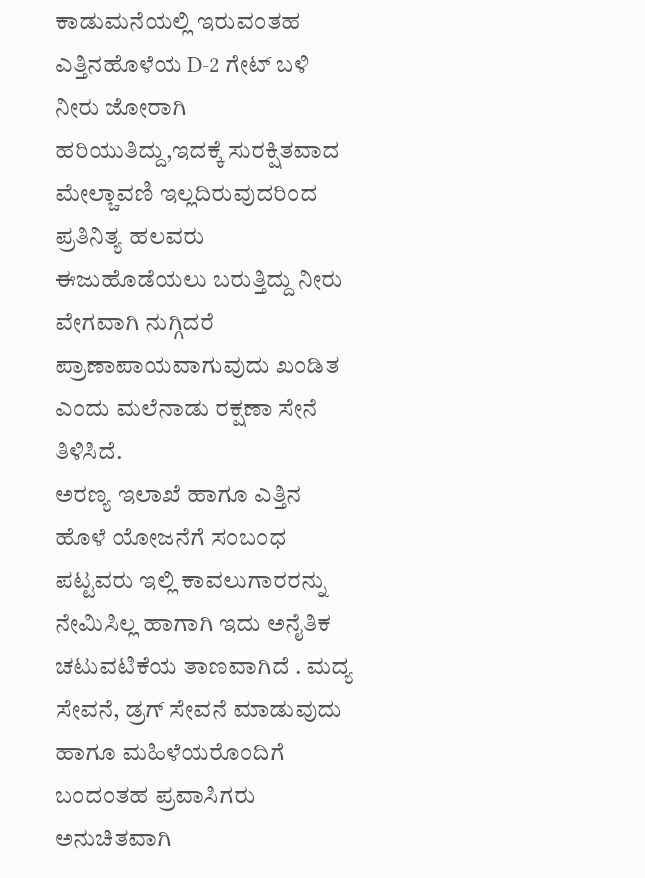ಕಾಡುಮನೆಯಲ್ಲಿ ಇರುವಂತಹ ಎತ್ತಿನಹೊಳೆಯ D-2 ಗೇಟ್ ಬಳಿ ನೀರು ಜೋರಾಗಿ ಹರಿಯುತಿದ್ದು,ಇದಕ್ಕೆ ಸುರಕ್ಷಿತವಾದ ಮೇಲ್ಚಾವಣಿ ಇಲ್ಲದಿರುವುದರಿಂದ ಪ್ರತಿನಿತ್ಯ ಹಲವರು ಈಜುಹೊಡೆಯಲು ಬರುತ್ತಿದ್ದು ನೀರು ವೇಗವಾಗಿ ನುಗ್ಗಿದರೆ ಪ್ರಾಣಾಪಾಯವಾಗುವುದು ಖಂಡಿತ ಎಂದು ಮಲೆನಾಡು ರಕ್ಷಣಾ ಸೇನೆ ತಿಳಿಸಿದೆ.
ಅರಣ್ಯ ಇಲಾಖೆ ಹಾಗೂ ಎತ್ತಿನ ಹೊಳೆ ಯೋಜನೆಗೆ ಸಂಬಂಧ ಪಟ್ಟವರು ಇಲ್ಲಿ ಕಾವಲುಗಾರರನ್ನು ನೇಮಿಸಿಲ್ಲ ಹಾಗಾಗಿ ಇದು ಅನೈತಿಕ ಚಟುವಟಿಕೆಯ ತಾಣವಾಗಿದೆ . ಮದ್ಯ ಸೇವನೆ, ಡ್ರಗ್ ಸೇವನೆ ಮಾಡುವುದು ಹಾಗೂ ಮಹಿಳೆಯರೊಂದಿಗೆ ಬಂದಂತಹ ಪ್ರವಾಸಿಗರು ಅನುಚಿತವಾಗಿ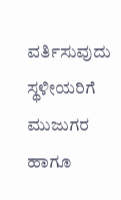ವರ್ತಿಸುವುದು ಸ್ಥಳೀಯರಿಗೆ ಮುಜುಗರ ಹಾಗೂ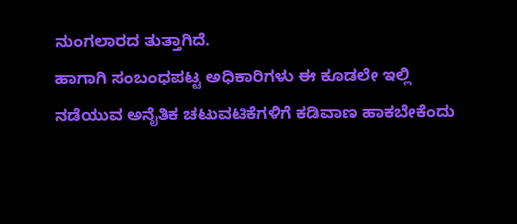ನುಂಗಲಾರದ ತುತ್ತಾಗಿದೆ.
ಹಾಗಾಗಿ ಸಂಬಂಧಪಟ್ಟ ಅಧಿಕಾರಿಗಳು ಈ ಕೂಡಲೇ ಇಲ್ಲಿ ನಡೆಯುವ ಅನೈತಿಕ ಚಟುವಟಿಕೆಗಳಿಗೆ ಕಡಿವಾಣ ಹಾಕಬೇಕೆಂದು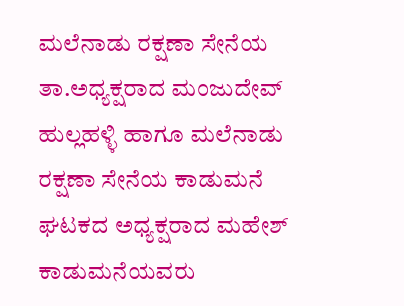ಮಲೆನಾಡು ರಕ್ಷಣಾ ಸೇನೆಯ ತಾ.ಅಧ್ಯಕ್ಷರಾದ ಮಂಜುದೇವ್ ಹುಲ್ಲಹಳ್ಳಿ ಹಾಗೂ ಮಲೆನಾಡು ರಕ್ಷಣಾ ಸೇನೆಯ ಕಾಡುಮನೆ ಘಟಕದ ಅಧ್ಯಕ್ಷರಾದ ಮಹೇಶ್ ಕಾಡುಮನೆಯವರು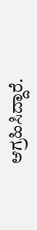ಆಗ್ರಹಿಸಿದ್ದಾರೆ.